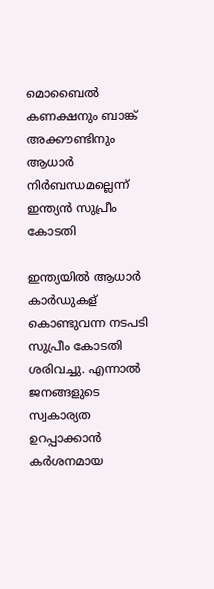മൊബൈല്‍ കണക്ഷനും ബാങ്ക് അക്കൗണ്ടിനും ആധാര്‍ നിര്‍ബന്ധമല്ലെന്ന് ഇന്ത്യന്‍ സുപ്രീം കോടതി

ഇന്ത്യയില്‍ ആധാര്‍ കാര്‍ഡുകള് കൊണ്ടുവന്ന നടപടി സുപ്രീം കോടതി ശരിവച്ചു. എന്നാല്‍ ജനങ്ങളുടെ സ്വകാര്യത ഉറപ്പാക്കാന്‍ കര്‍ശനമായ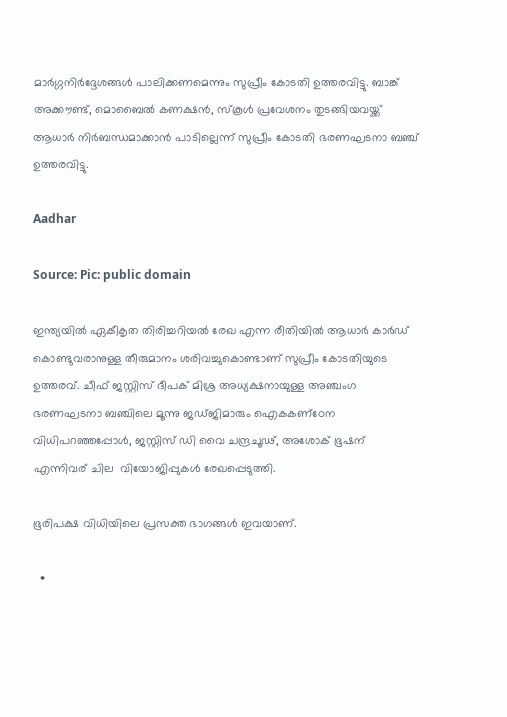മാര്‍ഗ്ഗനിര്‍ദ്ദേശങ്ങള്‍ പാലിക്കണമെന്നും സുപ്രീം കോടതി ഉത്തരവിട്ടു. ബാങ്ക് അക്കൗണ്ട്, മൊബൈല്‍ കണക്ഷന്‍, സ്‌കൂള്‍ പ്രവേശനം തുടങ്ങിയവയ്ക്ക് ആധാര്‍ നിര്‍ബന്ധമാക്കാന്‍ പാടില്ലെന്ന് സുപ്രീം കോടതി ഭരണഘടനാ ബഞ്ച് ഉത്തരവിട്ടു.

Aadhar

Source: Pic: public domain

ഇന്ത്യയില്‍ ഏകീകൃത തിരിച്ചറിയല്‍ രേഖ എന്ന രീതിയില്‍ ആധാര്‍ കാര്‍ഡ് കൊണ്ടുവരാനുള്ള തീരുമാനം ശരിവച്ചുകൊണ്ടാണ് സുപ്രീം കോടതിയുടെ ഉത്തരവ്. ചീഫ് ജസ്റ്റിസ് ദീപക് മിശ്ര അധ്യക്ഷനായുള്ള അഞ്ചംഗ ഭരണഘടനാ ബഞ്ചിലെ മൂന്നു ജഡ്ജിമാരും ഐകകണ്‌ഠേന വിധിപറഞ്ഞപ്പോള്‍, ജസ്റ്റിസ് ഡി വൈ ചന്ദ്രചൂഢ്, അശോക് ഭൂഷന് എന്നിവര് ചില  വിയോജിപ്പുകള്‍ രേഖപ്പെടുത്തി.

ഭൂരിപക്ഷ വിധിയിലെ പ്രസക്ത ഭാഗങ്ങള്‍ ഇവയാണ്.

  •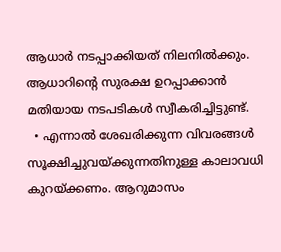ആധാര്‍ നടപ്പാക്കിയത് നിലനില്‍ക്കും. ആധാറിന്റെ സുരക്ഷ ഉറപ്പാക്കാന്‍ മതിയായ നടപടികള്‍ സ്വീകരിച്ചിട്ടുണ്ട്.
  • എന്നാല്‍ ശേഖരിക്കുന്ന വിവരങ്ങള്‍ സൂക്ഷിച്ചുവയ്ക്കുന്നതിനുള്ള കാലാവധി കുറയ്ക്കണം. ആറുമാസം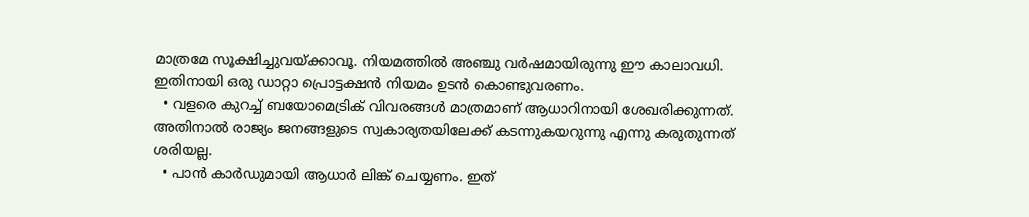മാത്രമേ സൂക്ഷിച്ചുവയ്ക്കാവൂ. നിയമത്തില്‍ അഞ്ചു വര്‍ഷമായിരുന്നു ഈ കാലാവധി. ഇതിനായി ഒരു ഡാറ്റാ പ്രൊട്ടക്ഷന്‍ നിയമം ഉടന്‍ കൊണ്ടുവരണം.
  • വളരെ കുറച്ച് ബയോമെട്രിക് വിവരങ്ങള്‍ മാത്രമാണ് ആധാറിനായി ശേഖരിക്കുന്നത്. അതിനാല്‍ രാജ്യം ജനങ്ങളുടെ സ്വകാര്യതയിലേക്ക് കടന്നുകയറുന്നു എന്നു കരുതുന്നത് ശരിയല്ല.
  • പാന്‍ കാര്‍ഡുമായി ആധാര്‍ ലിങ്ക് ചെയ്യണം. ഇത്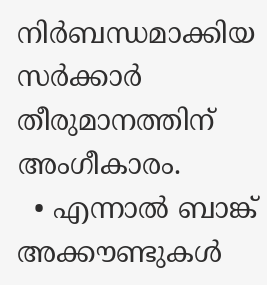നിര്‍ബന്ധമാക്കിയ സര്‍ക്കാര്‍ തീരുമാനത്തിന് അംഗീകാരം.
  • എന്നാല്‍ ബാങ്ക് അക്കൗണ്ടുകള്‍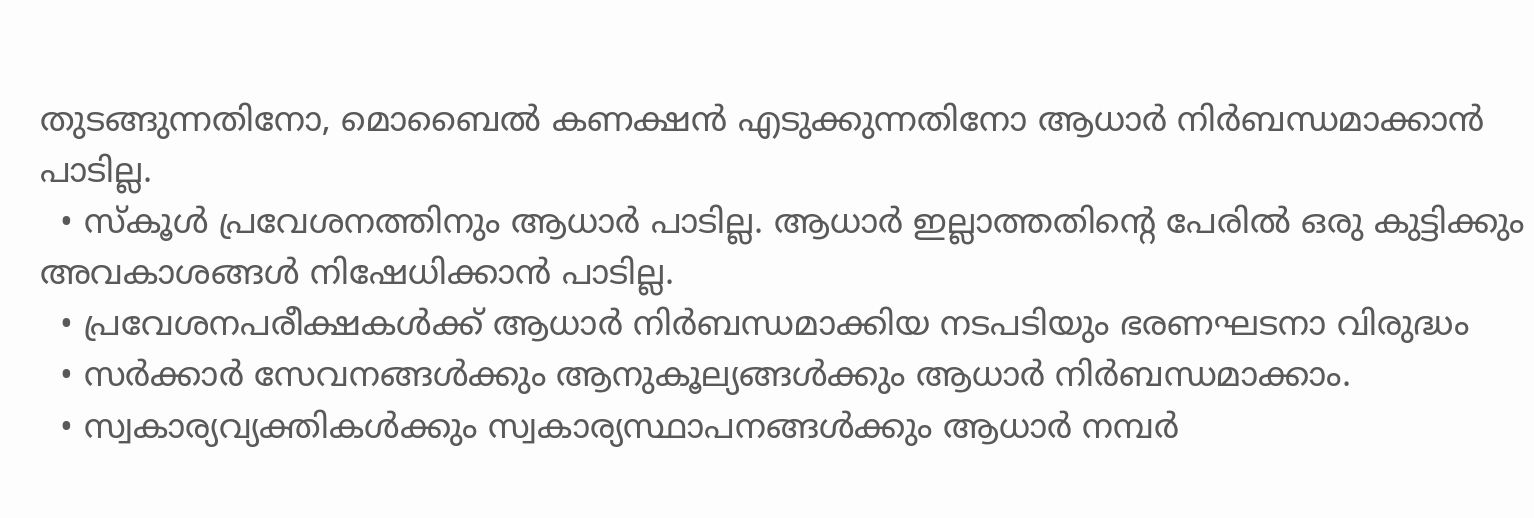തുടങ്ങുന്നതിനോ, മൊബൈല്‍ കണക്ഷന്‍ എടുക്കുന്നതിനോ ആധാര്‍ നിര്‍ബന്ധമാക്കാന്‍ പാടില്ല.
  • സ്‌കൂള്‍ പ്രവേശനത്തിനും ആധാര്‍ പാടില്ല. ആധാര്‍ ഇല്ലാത്തതിന്റെ പേരില്‍ ഒരു കുട്ടിക്കും അവകാശങ്ങള്‍ നിഷേധിക്കാന്‍ പാടില്ല.
  • പ്രവേശനപരീക്ഷകള്‍ക്ക് ആധാര്‍ നിര്‍ബന്ധമാക്കിയ നടപടിയും ഭരണഘടനാ വിരുദ്ധം
  • സര്‍ക്കാര്‍ സേവനങ്ങള്‍ക്കും ആനുകൂല്യങ്ങള്‍ക്കും ആധാര്‍ നിര്‍ബന്ധമാക്കാം.
  • സ്വകാര്യവ്യക്തികള്‍ക്കും സ്വകാര്യസ്ഥാപനങ്ങള്‍ക്കും ആധാര്‍ നമ്പര്‍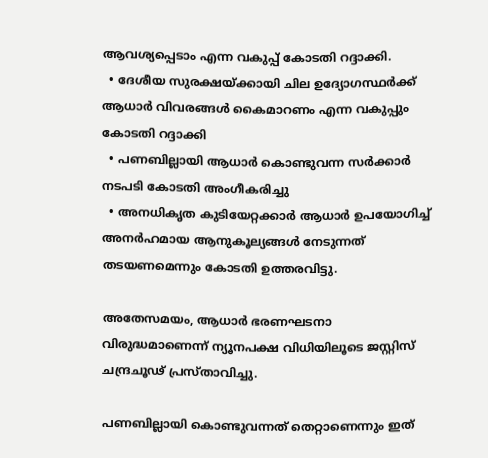ആവശ്യപ്പെടാം എന്ന വകുപ്പ് കോടതി റദ്ദാക്കി.
  • ദേശീയ സുരക്ഷയ്ക്കായി ചില ഉദ്യോഗസ്ഥര്‍ക്ക് ആധാര്‍ വിവരങ്ങള്‍ കൈമാറണം എന്ന വകുപ്പും കോടതി റദ്ദാക്കി
  • പണബില്ലായി ആധാര്‍ കൊണ്ടുവന്ന സര്‍ക്കാര്‍ നടപടി കോടതി അംഗീകരിച്ചു
  • അനധികൃത കുടിയേറ്റക്കാര്‍ ആധാര്‍ ഉപയോഗിച്ച് അനര്‍ഹമായ ആനുകൂല്യങ്ങള്‍ നേടുന്നത് തടയണമെന്നും കോടതി ഉത്തരവിട്ടു.

അതേസമയം, ആധാര്‍ ഭരണഘടനാ വിരുദ്ധമാണെന്ന് ന്യൂനപക്ഷ വിധിയിലൂടെ ജസ്റ്റിസ് ചന്ദ്രചൂഢ് പ്രസ്താവിച്ചു.

പണബില്ലായി കൊണ്ടുവന്നത് തെറ്റാണെന്നും ഇത്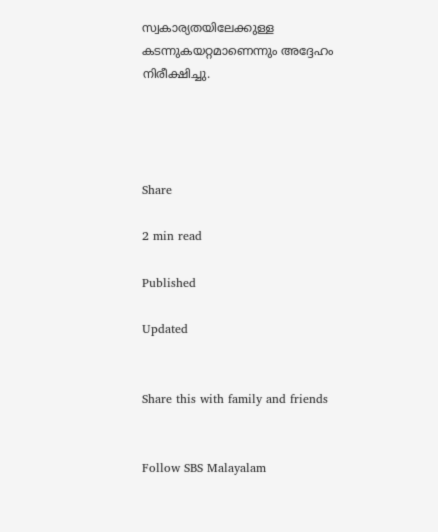സ്വകാര്യതയിലേക്കുള്ള കടന്നുകയറ്റമാണെന്നും അദ്ദേഹം നിരീക്ഷിച്ചു.




Share

2 min read

Published

Updated


Share this with family and friends


Follow SBS Malayalam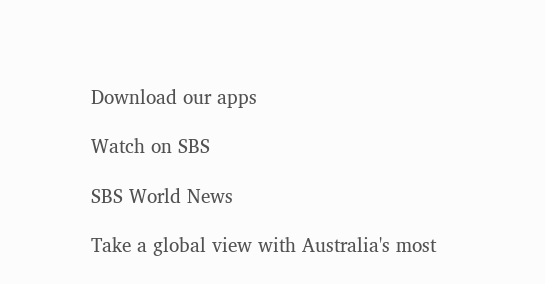Download our apps

Watch on SBS

SBS World News

Take a global view with Australia's most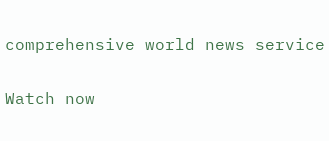comprehensive world news service

Watch now